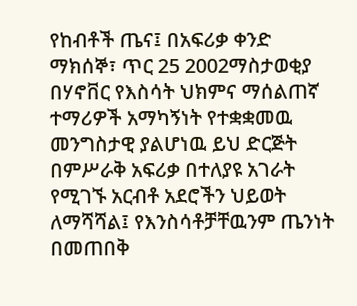የከብቶች ጤና፤ በአፍሪቃ ቀንድ
ማክሰኞ፣ ጥር 25 2002ማስታወቂያ
በሃኖቨር የእስሳት ህክምና ማሰልጠኛ ተማሪዎች አማካኝነት የተቋቋመዉ መንግስታዊ ያልሆነዉ ይህ ድርጅት በምሥራቅ አፍሪቃ በተለያዩ አገራት የሚገኙ አርብቶ አደሮችን ህይወት ለማሻሻል፤ የእንስሳቶቻቸዉንም ጤንነት በመጠበቅ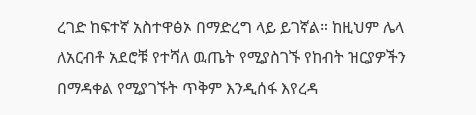ረገድ ከፍተኛ አስተዋፅኦ በማድረግ ላይ ይገኛል። ከዚህም ሌላ ለአርብቶ አደሮቹ የተሻለ ዉጤት የሚያስገኙ የከብት ዝርያዎችን በማዳቀል የሚያገኙት ጥቅም እንዲሰፋ እየረዳ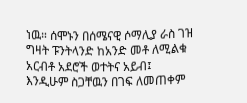ነዉ። ሰሞኑን በሰሜናዊ ሶማሊያ ራስ ገዝ ግዛት ፑንትላንድ ከአንድ መቶ ለሚልቁ አርብቶ አደሮች ወተትና አይብ፤ እንዲሁም ስጋቸዉን በገፍ ለመጠቀም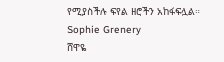የሚያስችሉ ፍየል ዘሮችን አከፋፍሏል።
Sophie Grenery
ሸዋዬ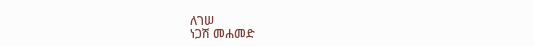ለገሠ
ነጋሽ መሐመድ